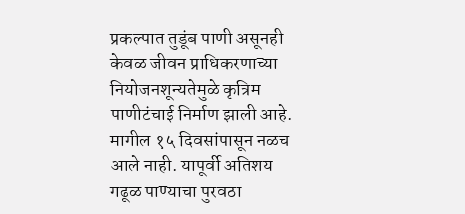प्रकल्पात तुडूंब पाणी असूनही केवळ जीवन प्राधिकरणाच्या नियोजनशून्यतेमुळे कृत्रिम पाणीटंचाई निर्माण झाली आहे. मागील १५ दिवसांपासून नळच आले नाही. यापूर्वी अतिशय गढूळ पाण्याचा पुरवठा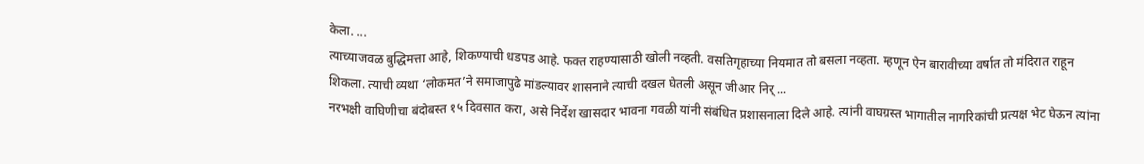केला. ...
त्याच्याजवळ बुद्धिमत्ता आहे, शिकण्याची धडपड आहे. फक्त राहण्यासाठी खोली नव्हती. वसतिगृहाच्या नियमात तो बसला नव्हता. म्हणून ऐन बारावीच्या वर्षात तो मंदिरात राहून शिकला. त्याची व्यथा ‘लोकमत’ने समाजापुढे मांडल्यावर शासनाने त्याची दखल घेतली असून जीआर निर् ...
नरभक्षी वाघिणीचा बंदोबस्त १५ दिवसात करा, असे निर्देश खासदार भावना गवळी यांनी संबंधित प्रशासनाला दिले आहे. त्यांनी वाघग्रस्त भागातील नागरिकांची प्रत्यक्ष भेट घेऊन त्यांना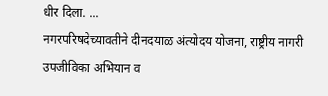धीर दिला. ...
नगरपरिषदेच्यावतीने दीनदयाळ अंत्योदय योजना, राष्ट्रीय नागरी उपजीविका अभियान व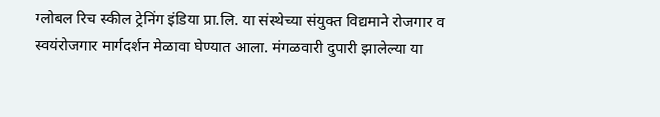ग्लोबल रिच स्कील ट्रेनिंग इंडिया प्रा.लि. या संस्थेच्या संयुक्त विद्यमाने रोजगार व स्वयंरोजगार मार्गदर्शन मेळावा घेण्यात आला. मंगळवारी दुपारी झालेल्या या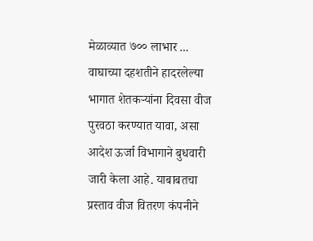मेळाव्यात ७०० लाभार ...
वाघाच्या दहशतीने हादरलेल्या भागात शेतकऱ्यांना दिवसा वीज पुरवठा करण्यात यावा, असा आदेश ऊर्जा विभागाने बुधवारी जारी केला आहे. याबाबतचा प्रस्ताव वीज वितरण कंपनीने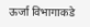ऊर्जा विभागाकडे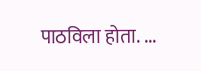पाठविला होता. ...